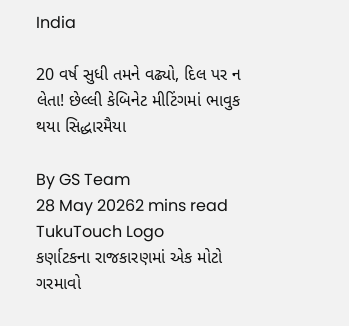India

20 વર્ષ સુધી તમને વઢ્યો, દિલ પર ન લેતા! છેલ્લી કેબિનેટ મીટિંગમાં ભાવુક થયા સિદ્ધારમૈયા

By GS Team
28 May 20262 mins read
TukuTouch Logo
કર્ણાટકના રાજકારણમાં એક મોટો ગરમાવો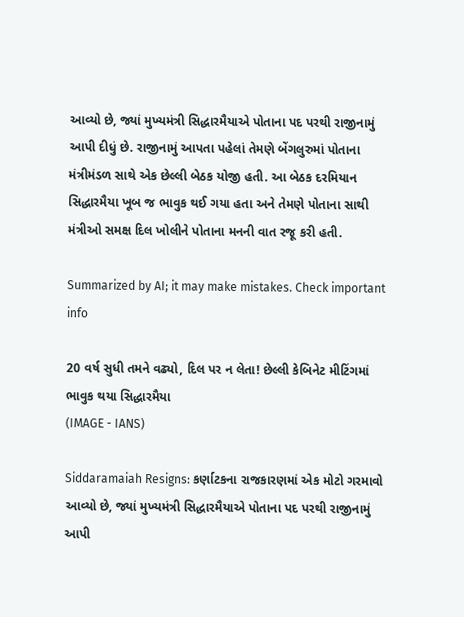આવ્યો છે, જ્યાં મુખ્યમંત્રી સિદ્ધારમૈયાએ પોતાના પદ પરથી રાજીનામું આપી દીધું છે. રાજીનામું આપતા પહેલાં તેમણે બેંગલુરુમાં પોતાના મંત્રીમંડળ સાથે એક છેલ્લી બેઠક યોજી હતી. આ બેઠક દરમિયાન સિદ્ધારમૈયા ખૂબ જ ભાવુક થઈ ગયા હતા અને તેમણે પોતાના સાથી મંત્રીઓ સમક્ષ દિલ ખોલીને પોતાના મનની વાત રજૂ કરી હતી.

Summarized by AI; it may make mistakes. Check important info

20 વર્ષ સુધી તમને વઢ્યો, દિલ પર ન લેતા! છેલ્લી કેબિનેટ મીટિંગમાં ભાવુક થયા સિદ્ધારમૈયા
(IMAGE - IANS)

Siddaramaiah Resigns: કર્ણાટકના રાજકારણમાં એક મોટો ગરમાવો આવ્યો છે, જ્યાં મુખ્યમંત્રી સિદ્ધારમૈયાએ પોતાના પદ પરથી રાજીનામું આપી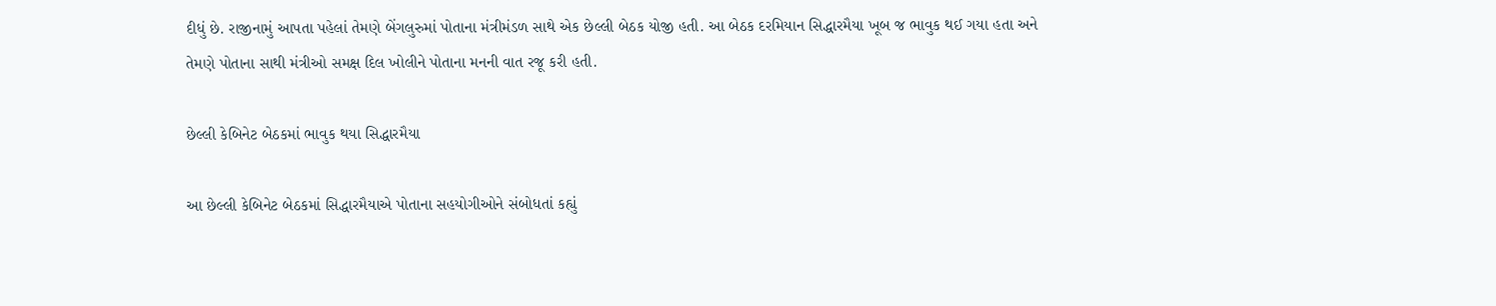દીધું છે. રાજીનામું આપતા પહેલાં તેમણે બેંગલુરુમાં પોતાના મંત્રીમંડળ સાથે એક છેલ્લી બેઠક યોજી હતી. આ બેઠક દરમિયાન સિદ્ધારમૈયા ખૂબ જ ભાવુક થઈ ગયા હતા અને તેમણે પોતાના સાથી મંત્રીઓ સમક્ષ દિલ ખોલીને પોતાના મનની વાત રજૂ કરી હતી.

છેલ્લી કેબિનેટ બેઠકમાં ભાવુક થયા સિદ્ધારમૈયા

આ છેલ્લી કેબિનેટ બેઠકમાં સિદ્ધારમૈયાએ પોતાના સહયોગીઓને સંબોધતાં કહ્યું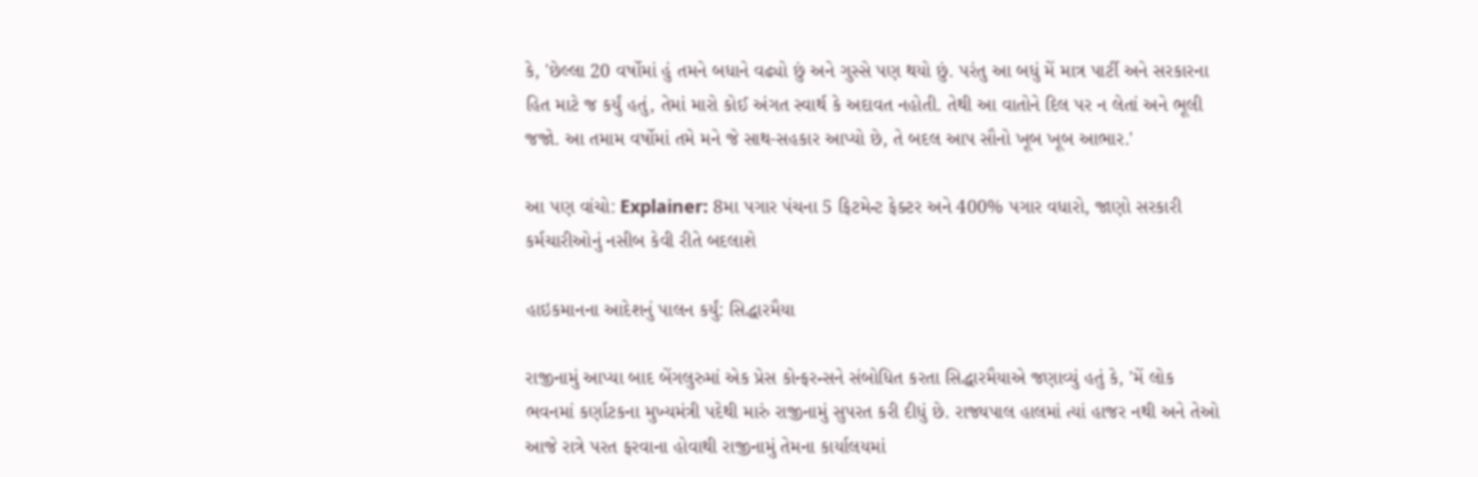કે, 'છેલ્લા 20 વર્ષોમાં હું તમને બધાને વઢ્યો છું અને ગુસ્સે પણ થયો છું. પરંતુ આ બધું મેં માત્ર પાર્ટી અને સરકારના હિત માટે જ કર્યું હતું, તેમાં મારો કોઈ અંગત સ્વાર્થ કે અદાવત નહોતી. તેથી આ વાતોને દિલ પર ન લેતાં અને ભૂલી જજો. આ તમામ વર્ષોમાં તમે મને જે સાથ-સહકાર આપ્યો છે, તે બદલ આપ સૌનો ખૂબ ખૂબ આભાર.'

આ પણ વાંચો: Explainer: 8મા પગાર પંચના 5 ફિટમેન્ટ ફેક્ટર અને 400% પગાર વધારો, જાણો સરકારી કર્મચારીઓનું નસીબ કેવી રીતે બદલાશે

હાઇકમાનના આદેશનું પાલન કર્યું: સિદ્ધારમૈયા

રાજીનામું આપ્યા બાદ બેંગલુરુમાં એક પ્રેસ કોન્ફરન્સને સંબોધિત કરતા સિદ્ધારમૈયાએ જણાવ્યું હતું કે, 'મેં લોક ભવનમાં કર્ણાટકના મુખ્યમંત્રી પદેથી મારું રાજીનામું સુપરત કરી દીધું છે. રાજ્યપાલ હાલમાં ત્યાં હાજર નથી અને તેઓ આજે રાત્રે પરત ફરવાના હોવાથી રાજીનામું તેમના કાર્યાલયમાં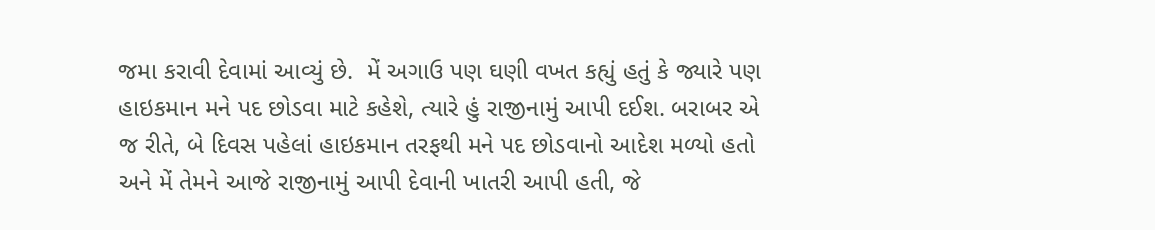જમા કરાવી દેવામાં આવ્યું છે.  મેં અગાઉ પણ ઘણી વખત કહ્યું હતું કે જ્યારે પણ હાઇકમાન મને પદ છોડવા માટે કહેશે, ત્યારે હું રાજીનામું આપી દઈશ. બરાબર એ જ રીતે, બે દિવસ પહેલાં હાઇકમાન તરફથી મને પદ છોડવાનો આદેશ મળ્યો હતો અને મેં તેમને આજે રાજીનામું આપી દેવાની ખાતરી આપી હતી, જે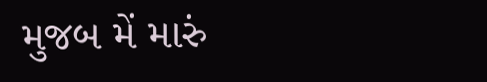મુજબ મેં મારું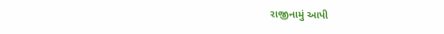રાજીનામું આપી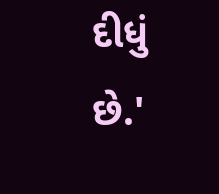દીધું છે.'